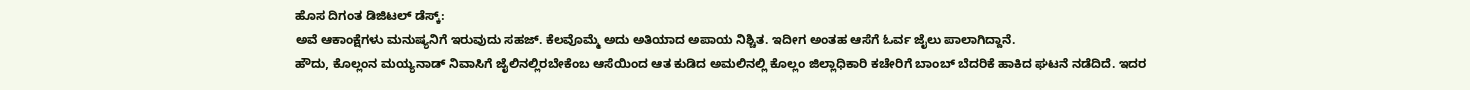ಹೊಸ ದಿಗಂತ ಡಿಜಿಟಲ್ ಡೆಸ್ಕ್:
ಅವೆ ಆಕಾಂಕ್ಷೆಗಳು ಮನುಷ್ಯನಿಗೆ ಇರುವುದು ಸಹಜ್. ಕೆಲವೊಮ್ಮೆ ಅದು ಅತಿಯಾದ ಅಪಾಯ ನಿಶ್ಚಿತ. ಇದೀಗ ಅಂತಹ ಆಸೆಗೆ ಓರ್ವ ಜೈಲು ಪಾಲಾಗಿದ್ದಾನೆ.
ಹೌದು, ಕೊಲ್ಲಂನ ಮಯ್ಯನಾಡ್ ನಿವಾಸಿಗೆ ಜೈಲಿನಲ್ಲಿರಬೇಕೆಂಬ ಆಸೆಯಿಂದ ಆತ ಕುಡಿದ ಅಮಲಿನಲ್ಲಿ ಕೊಲ್ಲಂ ಜಿಲ್ಲಾಧಿಕಾರಿ ಕಚೇರಿಗೆ ಬಾಂಬ್ ಬೆದರಿಕೆ ಹಾಕಿದ ಘಟನೆ ನಡೆದಿದೆ. ಇದರ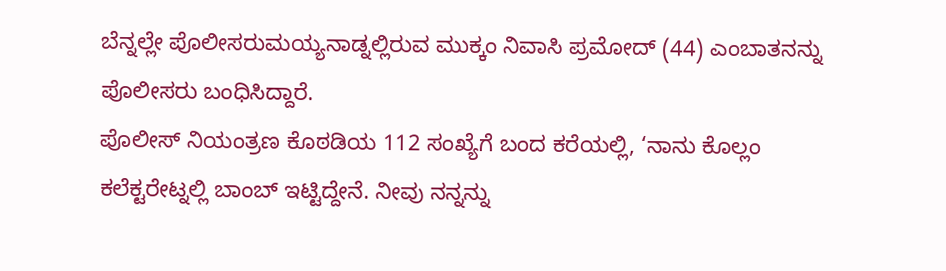ಬೆನ್ನಲ್ಲೇ ಪೊಲೀಸರುಮಯ್ಯನಾಡ್ನಲ್ಲಿರುವ ಮುಕ್ಕಂ ನಿವಾಸಿ ಪ್ರಮೋದ್ (44) ಎಂಬಾತನನ್ನು ಪೊಲೀಸರು ಬಂಧಿಸಿದ್ದಾರೆ.
ಪೊಲೀಸ್ ನಿಯಂತ್ರಣ ಕೊಠಡಿಯ 112 ಸಂಖ್ಯೆಗೆ ಬಂದ ಕರೆಯಲ್ಲಿ, ‘ನಾನು ಕೊಲ್ಲಂ ಕಲೆಕ್ಟರೇಟ್ನಲ್ಲಿ ಬಾಂಬ್ ಇಟ್ಟಿದ್ದೇನೆ. ನೀವು ನನ್ನನ್ನು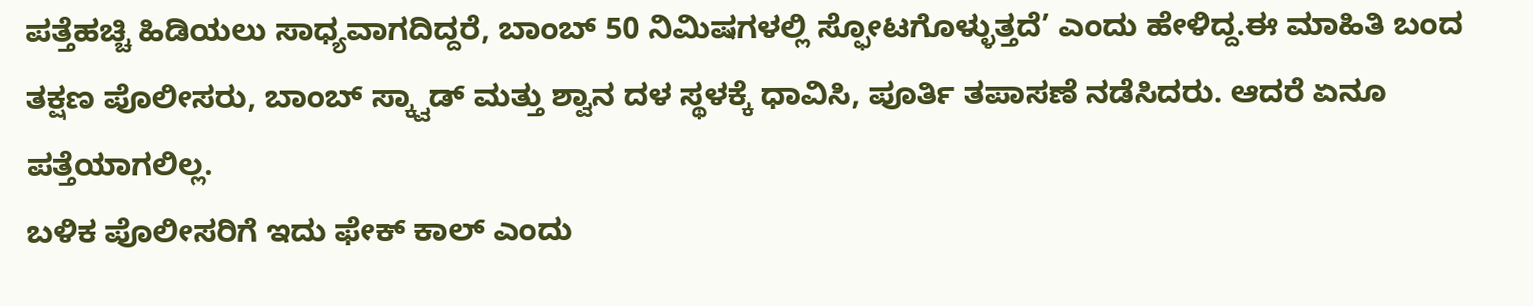ಪತ್ತೆಹಚ್ಚಿ ಹಿಡಿಯಲು ಸಾಧ್ಯವಾಗದಿದ್ದರೆ, ಬಾಂಬ್ 50 ನಿಮಿಷಗಳಲ್ಲಿ ಸ್ಫೋಟಗೊಳ್ಳುತ್ತದೆ’ ಎಂದು ಹೇಳಿದ್ದ.ಈ ಮಾಹಿತಿ ಬಂದ ತಕ್ಷಣ ಪೊಲೀಸರು, ಬಾಂಬ್ ಸ್ಕ್ವಾಡ್ ಮತ್ತು ಶ್ವಾನ ದಳ ಸ್ಥಳಕ್ಕೆ ಧಾವಿಸಿ, ಪೂರ್ತಿ ತಪಾಸಣೆ ನಡೆಸಿದರು. ಆದರೆ ಏನೂ ಪತ್ತೆಯಾಗಲಿಲ್ಲ.
ಬಳಿಕ ಪೊಲೀಸರಿಗೆ ಇದು ಫೇಕ್ ಕಾಲ್ ಎಂದು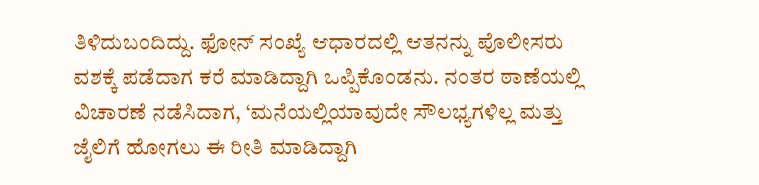ತಿಳಿದುಬಂದಿದ್ದು. ಫೋನ್ ಸಂಖ್ಯೆ ಆಧಾರದಲ್ಲಿ ಆತನನ್ನು ಪೊಲೀಸರು ವಶಕ್ಕೆ ಪಡೆದಾಗ ಕರೆ ಮಾಡಿದ್ದಾಗಿ ಒಪ್ಪಿಕೊಂಡನು. ನಂತರ ಠಾಣೆಯಲ್ಲಿ ವಿಚಾರಣೆ ನಡೆಸಿದಾಗ, ‘ಮನೆಯಲ್ಲಿಯಾವುದೇ ಸೌಲಭ್ಯಗಳಿಲ್ಲ ಮತ್ತು ಜೈಲಿಗೆ ಹೋಗಲು ಈ ರೀತಿ ಮಾಡಿದ್ದಾಗಿ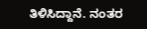ತಿಳಿಸಿದ್ದಾನೆ. ನಂತರ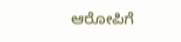ಆರೋಪಿಗೆ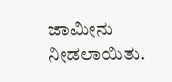ಜಾಮೀನು ನೀಡಲಾಯಿತು.